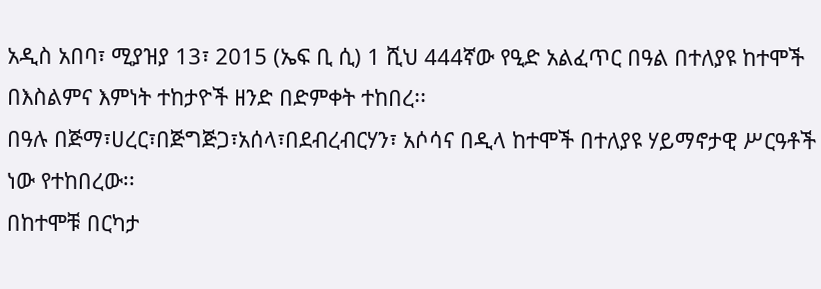አዲስ አበባ፣ ሚያዝያ 13፣ 2015 (ኤፍ ቢ ሲ) 1 ሺህ 444ኛው የዒድ አልፈጥር በዓል በተለያዩ ከተሞች በእስልምና እምነት ተከታዮች ዘንድ በድምቀት ተከበረ፡፡
በዓሉ በጅማ፣ሀረር፣በጅግጅጋ፣አሰላ፣በደብረብርሃን፣ አሶሳና በዲላ ከተሞች በተለያዩ ሃይማኖታዊ ሥርዓቶች ነው የተከበረው፡፡
በከተሞቹ በርካታ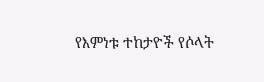የእምነቱ ተከታዮች የሶላት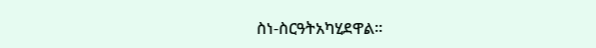ስነ-ስርዓትአካሂደዋል፡፡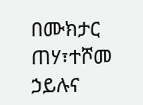በሙክታር ጠሃ፣ተሾመ ኃይሉና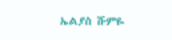ኤልያስ ሹምዬ